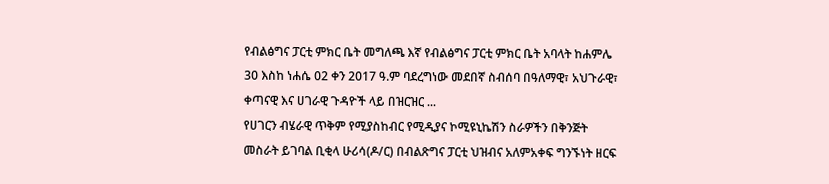የብልፅግና ፓርቲ ምክር ቤት መግለጫ እኛ የብልፅግና ፓርቲ ምክር ቤት አባላት ከሐምሌ 30 እስከ ነሐሴ 02 ቀን 2017 ዓ.ም ባደረግነው መደበኛ ስብሰባ በዓለማዊ፣ አህጉራዊ፣ ቀጣናዊ እና ሀገራዊ ጉዳዮች ላይ በዝርዝር ...
የሀገርን ብሄራዊ ጥቅም የሚያስከብር የሚዲያና ኮሚዩኒኬሽን ስራዎችን በቅንጅት መስራት ይገባል ቢቂላ ሁሪሳ(ዶ/ር) በብልጽግና ፓርቲ ህዝብና አለምአቀፍ ግንኙነት ዘርፍ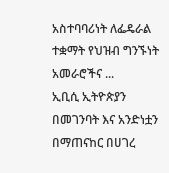አስተባባሪነት ለፌዴራል ተቋማት የህዝብ ግንኙነት አመራሮችና ...
ኢቢሲ ኢትዮጵያን በመገንባት እና አንድነቷን በማጠናከር በሀገረ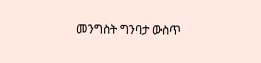መንግስት ግንባታ ውስጥ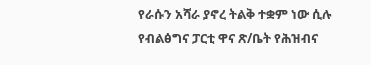የራሱን አሻራ ያኖረ ትልቅ ተቋም ነው ሲሉ የብልፅግና ፓርቲ ዋና ጽ/ቤት የሕዝብና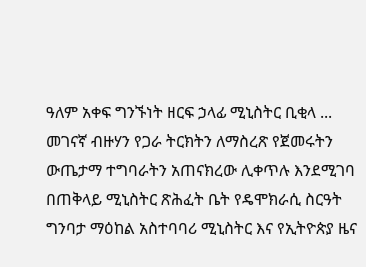ዓለም አቀፍ ግንኙነት ዘርፍ ኃላፊ ሚኒስትር ቢቂላ ...
መገናኛ ብዙሃን የጋራ ትርክትን ለማስረጽ የጀመሩትን ውጤታማ ተግባራትን አጠናክረው ሊቀጥሉ እንደሚገባ በጠቅላይ ሚኒስትር ጽሕፈት ቤት የዴሞክራሲ ስርዓት ግንባታ ማዕከል አስተባባሪ ሚኒስትር እና የኢትዮጵያ ዜና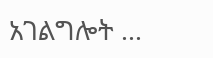አገልግሎት ...